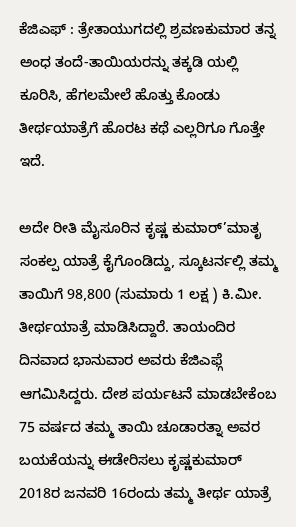ಕೆಜಿಎಫ್ : ತ್ರೇತಾಯುಗದಲ್ಲಿ ಶ್ರವಣಕುಮಾರ ತನ್ನ ಅಂಧ ತಂದೆ-ತಾಯಿಯರನ್ನು ತಕ್ಕಡಿ ಯಲ್ಲಿ ಕೂರಿಸಿ, ಹೆಗಲಮೇಲೆ ಹೊತ್ತು ಕೊಂಡು ತೀರ್ಥಯಾತ್ರೆಗೆ ಹೊರಟ ಕಥೆ ಎಲ್ಲರಿಗೂ ಗೊತ್ತೇ ಇದೆ.

ಅದೇ ರೀತಿ ಮೈಸೂರಿನ ಕೃಷ್ಣ ಕುಮಾರ್’ಮಾತೃ ಸಂಕಲ್ಪ ಯಾತ್ರೆ ಕೈಗೊಂಡಿದ್ದು, ಸ್ಕೂಟರ್ನಲ್ಲಿ ತಮ್ಮ ತಾಯಿಗೆ 98,800 (ಸುಮಾರು 1 ಲಕ್ಷ ) ಕಿ.ಮೀ. ತೀರ್ಥಯಾತ್ರೆ ಮಾಡಿಸಿದ್ದಾರೆ. ತಾಯಂದಿರ ದಿನವಾದ ಭಾನುವಾರ ಅವರು ಕೆಜಿಎಫ್ಗೆ ಆಗಮಿಸಿದ್ದರು. ದೇಶ ಪರ್ಯಟನೆ ಮಾಡಬೇಕೆಂಬ 75 ವರ್ಷದ ತಮ್ಮ ತಾಯಿ ಚೂಡಾರತ್ನಾ ಅವರ ಬಯಕೆಯನ್ನು ಈಡೇರಿಸಲು ಕೃಷ್ಣಕುಮಾರ್ 2018ರ ಜನವರಿ 16ರಂದು ತಮ್ಮ ತೀರ್ಥ ಯಾತ್ರೆ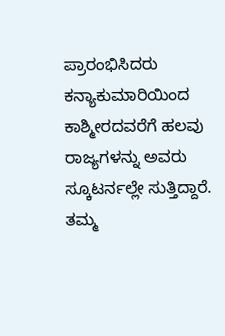ಪ್ರಾರಂಭಿಸಿದರು
ಕನ್ಯಾಕುಮಾರಿಯಿಂದ ಕಾಶ್ಮೀರದವರೆಗೆ ಹಲವು ರಾಜ್ಯಗಳನ್ನು ಅವರು ಸ್ಕೂಟರ್ನಲ್ಲೇ ಸುತ್ತಿದ್ದಾರೆ. ತಮ್ಮ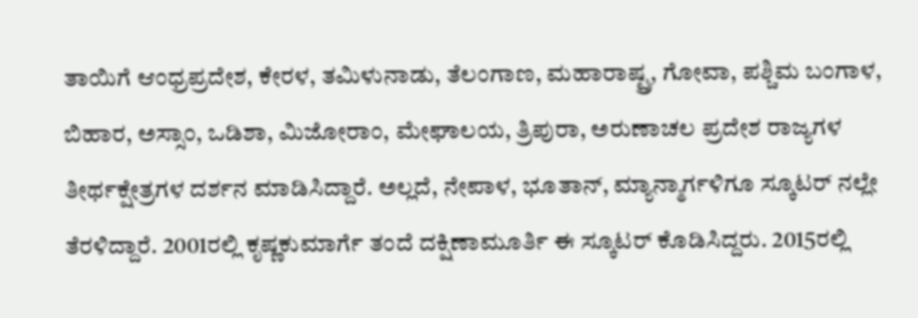ತಾಯಿಗೆ ಆಂಧ್ರಪ್ರದೇಶ, ಕೇರಳ, ತಮಿಳುನಾಡು, ತೆಲಂಗಾಣ, ಮಹಾರಾಷ್ಟ್ರ, ಗೋವಾ, ಪಶ್ಚಿಮ ಬಂಗಾಳ, ಬಿಹಾರ, ಅಸ್ಸಾಂ, ಒಡಿಶಾ, ಮಿಜೋರಾಂ, ಮೇಘಾಲಯ, ತ್ರಿಪುರಾ, ಅರುಣಾಚಲ ಪ್ರದೇಶ ರಾಜ್ಯಗಳ ತೀರ್ಥಕ್ಷೇತ್ರಗಳ ದರ್ಶನ ಮಾಡಿಸಿದ್ದಾರೆ. ಅಲ್ಲದೆ, ನೇಪಾಳ, ಭೂತಾನ್, ಮ್ಯಾನ್ಮಾರ್ಗಳಿಗೂ ಸ್ಕೂಟರ್ ನಲ್ಲೇ ತೆರಳಿದ್ದಾರೆ. 2001ರಲ್ಲಿ ಕೃಷ್ಣಕುಮಾರ್ಗೆ ತಂದೆ ದಕ್ಷಿಣಾಮೂರ್ತಿ ಈ ಸ್ಕೂಟರ್ ಕೊಡಿಸಿದ್ದರು. 2015ರಲ್ಲಿ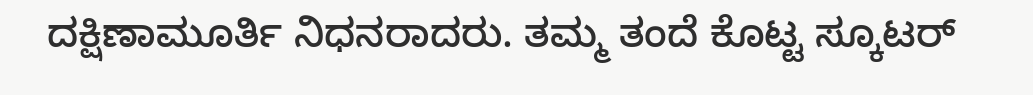ದಕ್ಷಿಣಾಮೂರ್ತಿ ನಿಧನರಾದರು. ತಮ್ಮ ತಂದೆ ಕೊಟ್ಟ ಸ್ಕೂಟರ್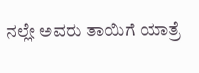ನಲ್ಲೇ ಅವರು ತಾಯಿಗೆ ಯಾತ್ರೆ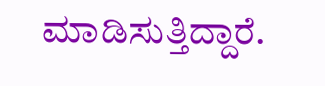ಮಾಡಿಸುತ್ತಿದ್ದಾರೆ.